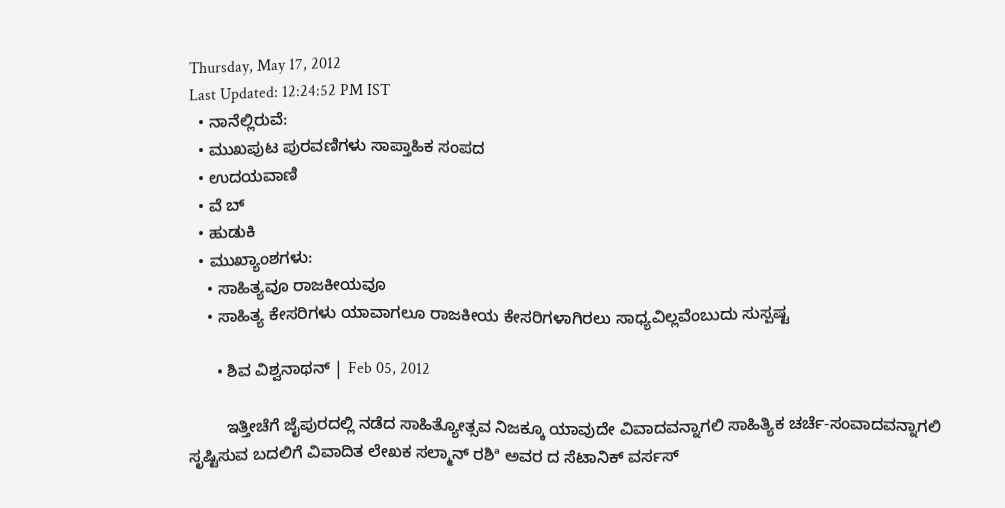Thursday, May 17, 2012
Last Updated: 12:24:52 PM IST
  • ನಾನೆಲ್ಲಿರುವೆ:
  • ಮುಖಪುಟ ಪುರವಣಿಗಳು ಸಾಪ್ತಾಹಿಕ ಸಂಪದ
  • ಉದಯವಾಣಿ
  • ವೆ ಬ್
  • ಹುಡುಕಿ
  • ಮುಖ್ಯಾಂಶಗಳು:
    • ಸಾಹಿತ್ಯವೂ ರಾಜಕೀಯವೂ
    • ಸಾಹಿತ್ಯ ಕೇಸರಿಗಳು ಯಾವಾಗಲೂ ರಾಜಕೀಯ ಕೇಸರಿಗಳಾಗಿರಲು ಸಾಧ್ಯವಿಲ್ಲವೆಂಬುದು ಸುಸ್ಪಷ್ಟ

      • ಶಿವ ವಿಶ್ವನಾಥನ್‌ | Feb 05, 2012

        ಇತ್ತೀಚೆಗೆ ಜೈಪುರದಲ್ಲಿ ನಡೆದ ಸಾಹಿತ್ಯೋತ್ಸವ ನಿಜಕ್ಕೂ ಯಾವುದೇ ವಿವಾದವನ್ನಾಗಲಿ ಸಾಹಿತ್ಯಿಕ ಚರ್ಚೆ-ಸಂವಾದವನ್ನಾಗಲಿ ಸೃಷ್ಟಿಸುವ ಬದಲಿಗೆ ವಿವಾದಿತ ಲೇಖಕ ಸಲ್ಮಾನ್‌ ರಶಿª ಅವರ ದ ಸೆಟಾನಿಕ್‌ ವರ್ಸಸ್‌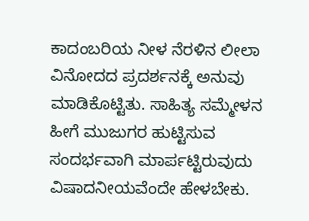ಕಾದಂಬರಿಯ ನೀಳ ನೆರಳಿನ ಲೀಲಾ ವಿನೋದದ ಪ್ರದರ್ಶನಕ್ಕೆ ಅನುವು ಮಾಡಿಕೊಟ್ಟಿತು. ಸಾಹಿತ್ಯ ಸಮ್ಮೇಳನ ಹೀಗೆ ಮುಜುಗರ ಹುಟ್ಟಿಸುವ ಸಂದರ್ಭವಾಗಿ ಮಾರ್ಪಟ್ಟಿರುವುದು ವಿಷಾದನೀಯವೆಂದೇ ಹೇಳಬೇಕು.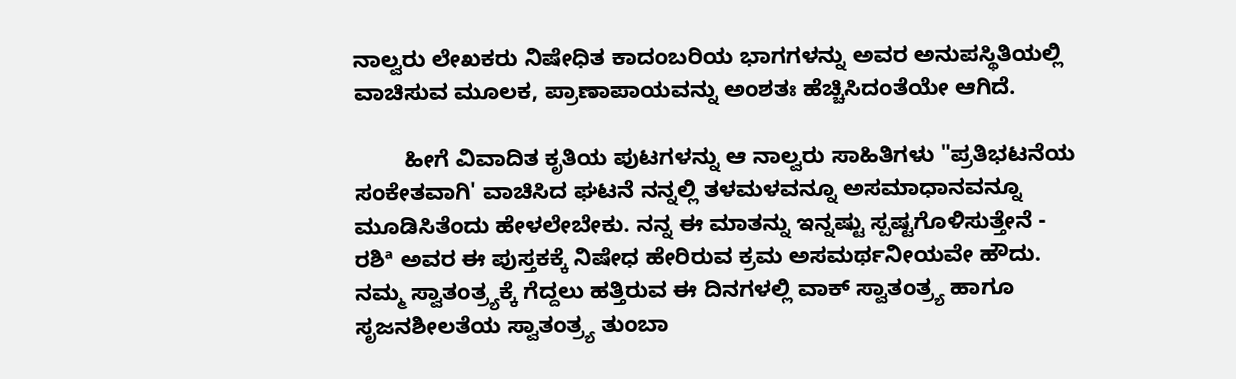ನಾಲ್ವರು ಲೇಖಕರು ನಿಷೇಧಿತ ಕಾದಂಬರಿಯ ಭಾಗಗಳನ್ನು ಅವರ ಅನುಪಸ್ಥಿತಿಯಲ್ಲಿ ವಾಚಿಸುವ ಮೂಲಕ, ಪ್ರಾಣಾಪಾಯವನ್ನು ಅಂಶತಃ ಹೆಚ್ಚಿಸಿದಂತೆಯೇ ಆಗಿದೆ.

        ಹೀಗೆ ವಿವಾದಿತ ಕೃತಿಯ ಪುಟಗಳನ್ನು ಆ ನಾಲ್ವರು ಸಾಹಿತಿಗಳು "ಪ್ರತಿಭಟನೆಯ ಸಂಕೇತವಾಗಿ' ವಾಚಿಸಿದ ಘಟನೆ ನನ್ನಲ್ಲಿ ತಳಮಳವನ್ನೂ ಅಸಮಾಧಾನವನ್ನೂ ಮೂಡಿಸಿತೆಂದು ಹೇಳಲೇಬೇಕು. ನನ್ನ ಈ ಮಾತನ್ನು ಇನ್ನಷ್ಟು ಸ್ಪಷ್ಟಗೊಳಿಸುತ್ತೇನೆ - ರಶಿª ಅವರ ಈ ಪುಸ್ತಕಕ್ಕೆ ನಿಷೇಧ ಹೇರಿರುವ ಕ್ರಮ ಅಸಮರ್ಥನೀಯವೇ ಹೌದು. ನಮ್ಮ ಸ್ವಾತಂತ್ರ್ಯಕ್ಕೆ ಗೆದ್ದಲು ಹತ್ತಿರುವ ಈ ದಿನಗಳಲ್ಲಿ ವಾಕ್‌ ಸ್ವಾತಂತ್ರ್ಯ ಹಾಗೂ ಸೃಜನಶೀಲತೆಯ ಸ್ವಾತಂತ್ರ್ಯ ತುಂಬಾ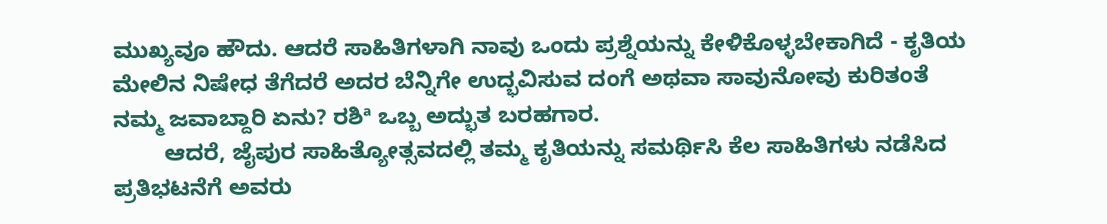ಮುಖ್ಯವೂ ಹೌದು. ಆದರೆ ಸಾಹಿತಿಗಳಾಗಿ ನಾವು ಒಂದು ಪ್ರಶ್ನೆಯನ್ನು ಕೇಳಿಕೊಳ್ಳಬೇಕಾಗಿದೆ - ಕೃತಿಯ ಮೇಲಿನ ನಿಷೇಧ ತೆಗೆದರೆ ಅದರ ಬೆನ್ನಿಗೇ ಉದ್ಭವಿಸುವ ದಂಗೆ ಅಥವಾ ಸಾವುನೋವು ಕುರಿತಂತೆ ನಮ್ಮ ಜವಾಬ್ದಾರಿ ಏನು? ರಶಿª ಒಬ್ಬ ಅದ್ಭುತ ಬರಹಗಾರ.
        ಆದರೆ, ಜೈಪುರ ಸಾಹಿತ್ಯೋತ್ಸವದಲ್ಲಿ ತಮ್ಮ ಕೃತಿಯನ್ನು ಸಮರ್ಥಿಸಿ ಕೆಲ ಸಾಹಿತಿಗಳು ನಡೆಸಿದ ಪ್ರತಿಭಟನೆಗೆ ಅವರು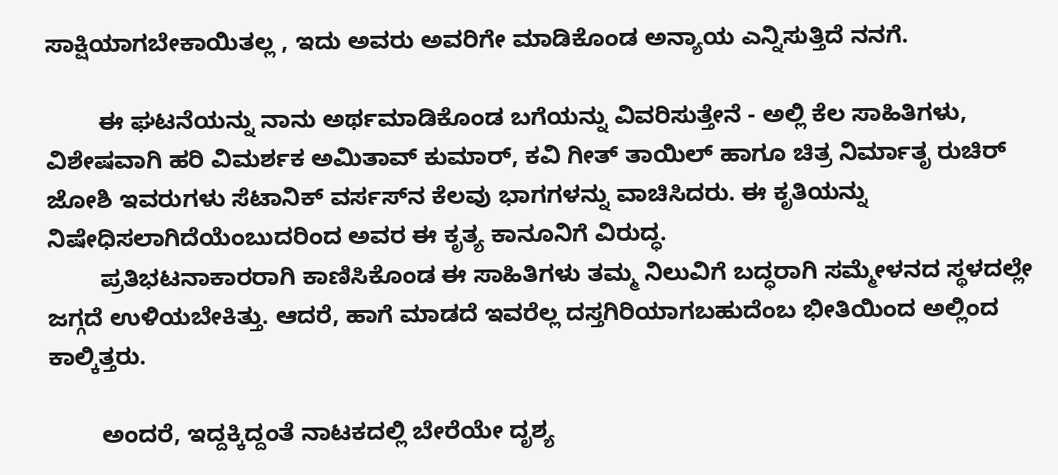ಸಾಕ್ಷಿಯಾಗಬೇಕಾಯಿತಲ್ಲ , ಇದು ಅವರು ಅವರಿಗೇ ಮಾಡಿಕೊಂಡ ಅನ್ಯಾಯ ಎನ್ನಿಸುತ್ತಿದೆ ನನಗೆ.

        ಈ ಘಟನೆಯನ್ನು ನಾನು ಅರ್ಥಮಾಡಿಕೊಂಡ ಬಗೆಯನ್ನು ವಿವರಿಸುತ್ತೇನೆ - ಅಲ್ಲಿ ಕೆಲ ಸಾಹಿತಿಗಳು, ವಿಶೇಷವಾಗಿ ಹರಿ ವಿಮರ್ಶಕ ಅಮಿತಾವ್‌ ಕುಮಾರ್‌, ಕವಿ ಗೀತ್‌ ತಾಯಿಲ್‌ ಹಾಗೂ ಚಿತ್ರ ನಿರ್ಮಾತೃ ರುಚಿರ್‌ ಜೋಶಿ ಇವರುಗಳು ಸೆಟಾನಿಕ್‌ ವರ್ಸಸ್‌ನ ಕೆಲವು ಭಾಗಗಳನ್ನು ವಾಚಿಸಿದರು. ಈ ಕೃತಿಯನ್ನು ನಿಷೇಧಿಸಲಾಗಿದೆಯೆಂಬುದರಿಂದ ಅವರ ಈ ಕೃತ್ಯ ಕಾನೂನಿಗೆ ವಿರುದ್ಧ.
        ಪ್ರತಿಭಟನಾಕಾರರಾಗಿ ಕಾಣಿಸಿಕೊಂಡ ಈ ಸಾಹಿತಿಗಳು ತಮ್ಮ ನಿಲುವಿಗೆ ಬದ್ಧರಾಗಿ ಸಮ್ಮೇಳನದ ಸ್ಥಳದಲ್ಲೇ ಜಗ್ಗದೆ ಉಳಿಯಬೇಕಿತ್ತು. ಆದರೆ, ಹಾಗೆ ಮಾಡದೆ ಇವರೆಲ್ಲ ದಸ್ತಗಿರಿಯಾಗಬಹುದೆಂಬ ಭೀತಿಯಿಂದ ಅಲ್ಲಿಂದ ಕಾಲ್ಕಿತ್ತರು.

        ಅಂದರೆ, ಇದ್ದಕ್ಕಿದ್ದಂತೆ ನಾಟಕದಲ್ಲಿ ಬೇರೆಯೇ ದೃಶ್ಯ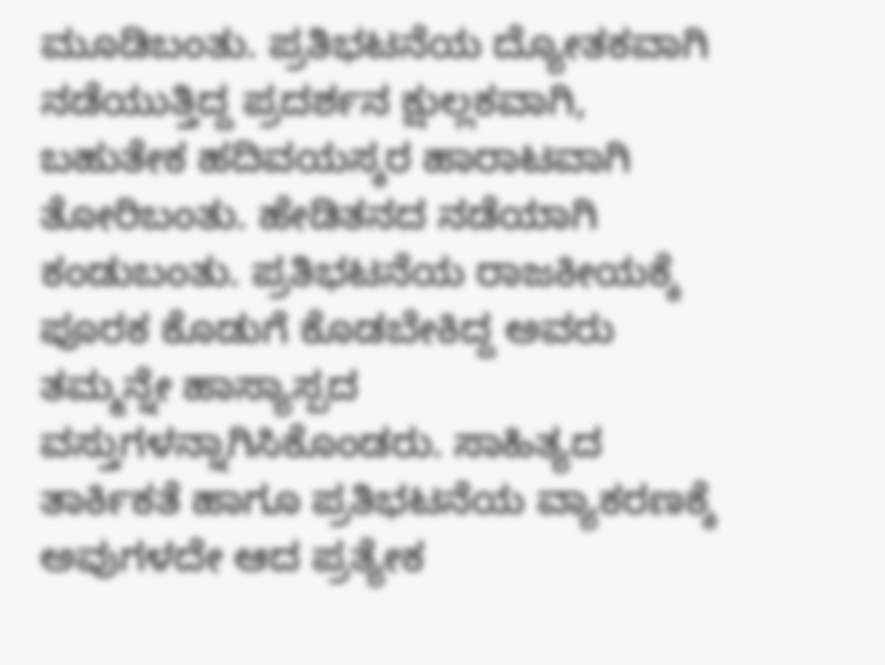ಮೂಡಿಬಂತು. ಪ್ರತಿಭಟನೆಯ ದ್ಯೋತಕವಾಗಿ ನಡೆಯುತ್ತಿದ್ದ ಪ್ರದರ್ಶನ ಕ್ಷುಲ್ಲಕವಾಗಿ, ಬಹುತೇಕ ಹದಿವಯಸ್ಕರ ಹಾರಾಟವಾಗಿ ತೋರಿಬಂತು. ಹೇಡಿತನದ ನಡೆಯಾಗಿ ಕಂಡುಬಂತು. ಪ್ರತಿಭಟನೆಯ ರಾಜಕೀಯಕ್ಕೆ ಪೂರಕ ಕೊಡುಗೆ ಕೊಡಬೇಕಿದ್ದ ಅವರು ತಮ್ಮನ್ನೇ ಹಾಸ್ಯಾಸ್ಪದ ವಸ್ತುಗಳನ್ನಾಗಿಸಿಕೊಂಡರು. ಸಾಹಿತ್ಯದ ತಾರ್ಕಿಕತೆ ಹಾಗೂ ಪ್ರತಿಭಟನೆಯ ವ್ಯಾಕರಣಕ್ಕೆ ಅವುಗಳದೇ ಆದ ಪ್ರತ್ಯೇಕ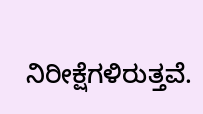ನಿರೀಕ್ಷೆಗಳಿರುತ್ತವೆ.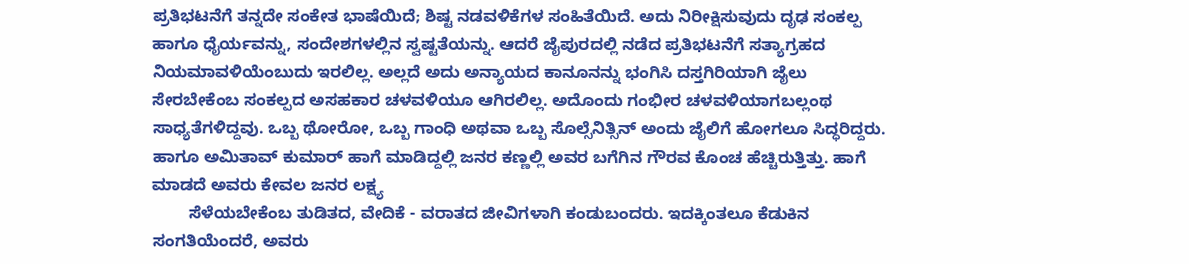ಪ್ರತಿಭಟನೆಗೆ ತನ್ನದೇ ಸಂಕೇತ ಭಾಷೆಯಿದೆ; ಶಿಷ್ಟ ನಡವಳಿಕೆಗಳ ಸಂಹಿತೆಯಿದೆ. ಅದು ನಿರೀಕ್ಷಿಸುವುದು ದೃಢ ಸಂಕಲ್ಪ ಹಾಗೂ ಧೈರ್ಯವನ್ನು, ಸಂದೇಶಗಳಲ್ಲಿನ ಸ್ವಷ್ಟತೆಯನ್ನು. ಆದರೆ ಜೈಪುರದಲ್ಲಿ ನಡೆದ ಪ್ರತಿಭಟನೆಗೆ ಸತ್ಯಾಗ್ರಹದ ನಿಯಮಾವಳಿಯೆಂಬುದು ಇರಲಿಲ್ಲ. ಅಲ್ಲದೆ ಅದು ಅನ್ಯಾಯದ ಕಾನೂನನ್ನು ಭಂಗಿಸಿ ದಸ್ತಗಿರಿಯಾಗಿ ಜೈಲು ಸೇರಬೇಕೆಂಬ ಸಂಕಲ್ಪದ ಅಸಹಕಾರ ಚಳವಳಿಯೂ ಆಗಿರಲಿಲ್ಲ. ಅದೊಂದು ಗಂಭೀರ ಚಳವಳಿಯಾಗಬಲ್ಲಂಥ ಸಾಧ್ಯತೆಗಳಿದ್ದವು. ಒಬ್ಬ ಥೋರೋ, ಒಬ್ಬ ಗಾಂಧಿ ಅಥವಾ ಒಬ್ಬ ಸೊಲ್ಸೆನಿತ್ಸಿನ್‌ ಅಂದು ಜೈಲಿಗೆ ಹೋಗಲೂ ಸಿದ್ಧರಿದ್ದರು. ಹಾಗೂ ಅಮಿತಾವ್‌ ಕುಮಾರ್‌ ಹಾಗೆ ಮಾಡಿದ್ದಲ್ಲಿ ಜನರ ಕಣ್ಣಲ್ಲಿ ಅವರ ಬಗೆಗಿನ ಗೌರವ ಕೊಂಚ ಹೆಚ್ಚಿರುತ್ತಿತ್ತು. ಹಾಗೆ ಮಾಡದೆ ಅವರು ಕೇವಲ ಜನರ ಲಕ್ಷ್ಯ
        ಸೆಳೆಯಬೇಕೆಂಬ ತುಡಿತದ, ವೇದಿಕೆ - ವರಾತದ ಜೀವಿಗಳಾಗಿ ಕಂಡುಬಂದರು. ಇದಕ್ಕಿಂತಲೂ ಕೆಡುಕಿನ ಸಂಗತಿಯೆಂದರೆ, ಅವರು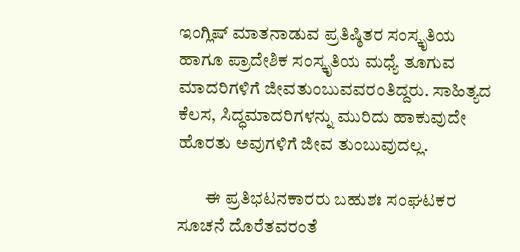ಇಂಗ್ಲಿಷ್‌ ಮಾತನಾಡುವ ಪ್ರತಿಷ್ಠಿತರ ಸಂಸ್ಕೃತಿಯ ಹಾಗೂ ಪ್ರಾದೇಶಿಕ ಸಂಸ್ಕೃತಿಯ ಮಧ್ಯೆ ತೂಗುವ ಮಾದರಿಗಳಿಗೆ ಜೀವತುಂಬುವವರಂತಿದ್ದರು. ಸಾಹಿತ್ಯದ ಕೆಲಸ, ಸಿದ್ಧಮಾದರಿಗಳನ್ನು ಮುರಿದು ಹಾಕುವುದೇ ಹೊರತು ಅವುಗಳಿಗೆ ಜೀವ ತುಂಬುವುದಲ್ಲ.

        ಈ ಪ್ರತಿಭಟನಕಾರರು ಬಹುಶಃ ಸಂಘಟಕರ ಸೂಚನೆ ದೊರೆತವರಂತೆ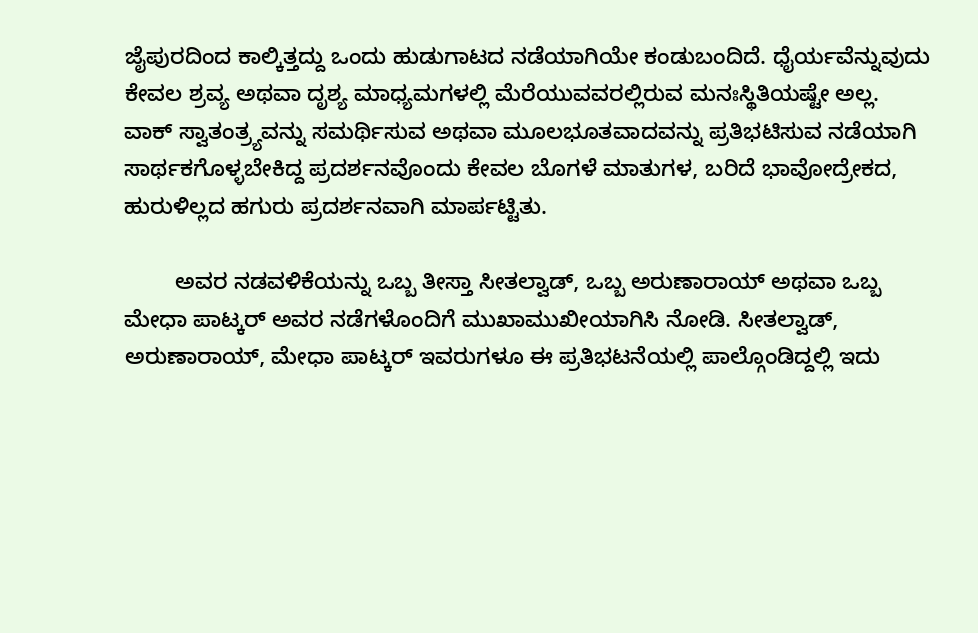ಜೈಪುರದಿಂದ ಕಾಲ್ಕಿತ್ತದ್ದು ಒಂದು ಹುಡುಗಾಟದ ನಡೆಯಾಗಿಯೇ ಕಂಡುಬಂದಿದೆ. ಧೈರ್ಯವೆನ್ನುವುದು ಕೇವಲ ಶ್ರವ್ಯ ಅಥವಾ ದೃಶ್ಯ ಮಾಧ್ಯಮಗಳಲ್ಲಿ ಮೆರೆಯುವವರಲ್ಲಿರುವ ಮನಃಸ್ಥಿತಿಯಷ್ಟೇ ಅಲ್ಲ. ವಾಕ್‌ ಸ್ವಾತಂತ್ರ್ಯವನ್ನು ಸಮರ್ಥಿಸುವ ಅಥವಾ ಮೂಲಭೂತವಾದವನ್ನು ಪ್ರತಿಭಟಿಸುವ ನಡೆಯಾಗಿ ಸಾರ್ಥಕಗೊಳ್ಳಬೇಕಿದ್ದ ಪ್ರದರ್ಶನವೊಂದು ಕೇವಲ ಬೊಗಳೆ ಮಾತುಗಳ, ಬರಿದೆ ಭಾವೋದ್ರೇಕದ, ಹುರುಳಿಲ್ಲದ ಹಗುರು ಪ್ರದರ್ಶನವಾಗಿ ಮಾರ್ಪಟ್ಟಿತು.

        ಅವರ ನಡವಳಿಕೆಯನ್ನು ಒಬ್ಬ ತೀಸ್ತಾ ಸೀತಲ್ವಾಡ್‌, ಒಬ್ಬ ಅರುಣಾರಾಯ್‌ ಅಥವಾ ಒಬ್ಬ ಮೇಧಾ ಪಾಟ್ಕರ್‌ ಅವರ ನಡೆಗಳೊಂದಿಗೆ ಮುಖಾಮುಖೀಯಾಗಿಸಿ ನೋಡಿ. ಸೀತಲ್ವಾಡ್‌, ಅರುಣಾರಾಯ್‌, ಮೇಧಾ ಪಾಟ್ಕರ್‌ ಇವರುಗಳೂ ಈ ಪ್ರತಿಭಟನೆಯಲ್ಲಿ ಪಾಲ್ಗೊಂಡಿದ್ದಲ್ಲಿ ಇದು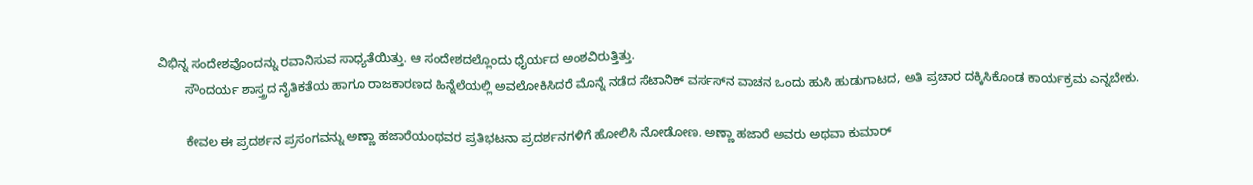ವಿಭಿನ್ನ ಸಂದೇಶವೊಂದನ್ನು ರವಾನಿಸುವ ಸಾಧ್ಯತೆಯಿತ್ತು. ಆ ಸಂದೇಶದಲ್ಲೊಂದು ಧೈರ್ಯದ ಅಂಶವಿರುತ್ತಿತ್ತು.
        ಸೌಂದರ್ಯ ಶಾಸ್ತ್ರದ ನೈತಿಕತೆಯ ಹಾಗೂ ರಾಜಕಾರಣದ ಹಿನ್ನೆಲೆಯಲ್ಲಿ ಅವಲೋಕಿಸಿದರೆ ಮೊನ್ನೆ ನಡೆದ ಸೆಟಾನಿಕ್‌ ವರ್ಸಸ್‌ನ ವಾಚನ ಒಂದು ಹುಸಿ ಹುಡುಗಾಟದ, ಅತಿ ಪ್ರಚಾರ ದಕ್ಕಿಸಿಕೊಂಡ ಕಾರ್ಯಕ್ರಮ ಎನ್ನಬೇಕು.

        ಕೇವಲ ಈ ಪ್ರದರ್ಶನ ಪ್ರಸಂಗವನ್ನು ಅಣ್ಣಾ ಹಜಾರೆಯಂಥವರ ಪ್ರತಿಭಟನಾ ಪ್ರದರ್ಶನಗಳಿಗೆ ಹೋಲಿಸಿ ನೋಡೋಣ. ಅಣ್ಣಾ ಹಜಾರೆ ಅವರು ಅಥವಾ ಕುಮಾರ್‌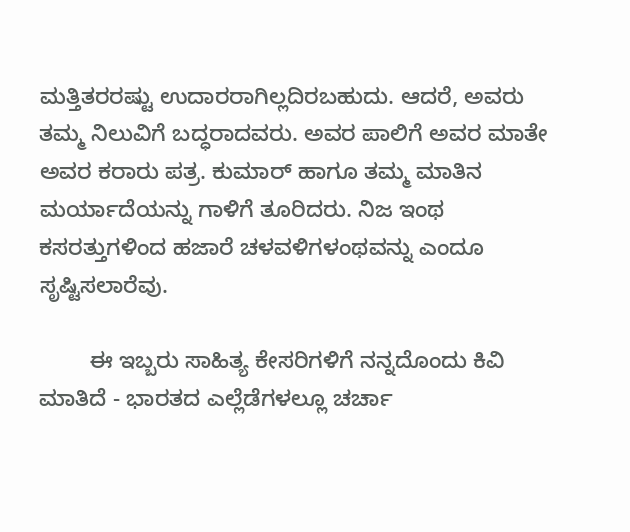ಮತ್ತಿತರರಷ್ಟು ಉದಾರರಾಗಿಲ್ಲದಿರಬಹುದು. ಆದರೆ, ಅವರು ತಮ್ಮ ನಿಲುವಿಗೆ ಬದ್ಧರಾದವರು. ಅವರ ಪಾಲಿಗೆ ಅವರ ಮಾತೇ ಅವರ ಕರಾರು ಪತ್ರ. ಕುಮಾರ್‌ ಹಾಗೂ ತಮ್ಮ ಮಾತಿನ ಮರ್ಯಾದೆಯನ್ನು ಗಾಳಿಗೆ ತೂರಿದರು. ನಿಜ ಇಂಥ ಕಸರತ್ತುಗಳಿಂದ ಹಜಾರೆ ಚಳವಳಿಗಳಂಥವನ್ನು ಎಂದೂ ಸೃಷ್ಟಿಸಲಾರೆವು.

        ಈ ಇಬ್ಬರು ಸಾಹಿತ್ಯ ಕೇಸರಿಗಳಿಗೆ ನನ್ನದೊಂದು ಕಿವಿ ಮಾತಿದೆ - ಭಾರತದ ಎಲ್ಲೆಡೆಗಳಲ್ಲೂ ಚರ್ಚಾ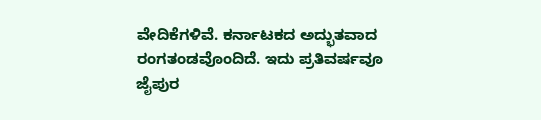ವೇದಿಕೆಗಳಿವೆ. ಕರ್ನಾಟಕದ ಅದ್ಭುತವಾದ ರಂಗತಂಡವೊಂದಿದೆ. ಇದು ಪ್ರತಿವರ್ಷವೂ ಜೈಪುರ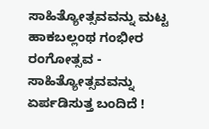ಸಾಹಿತ್ಯೋತ್ಸವವನ್ನು ಮಟ್ಟ ಹಾಕಬಲ್ಲಂಥ ಗಂಭೀರ ರಂಗೋತ್ಸವ - ಸಾಹಿತ್ಯೋತ್ಸವವನ್ನು ಏರ್ಪಡಿಸುತ್ತ ಬಂದಿದೆ !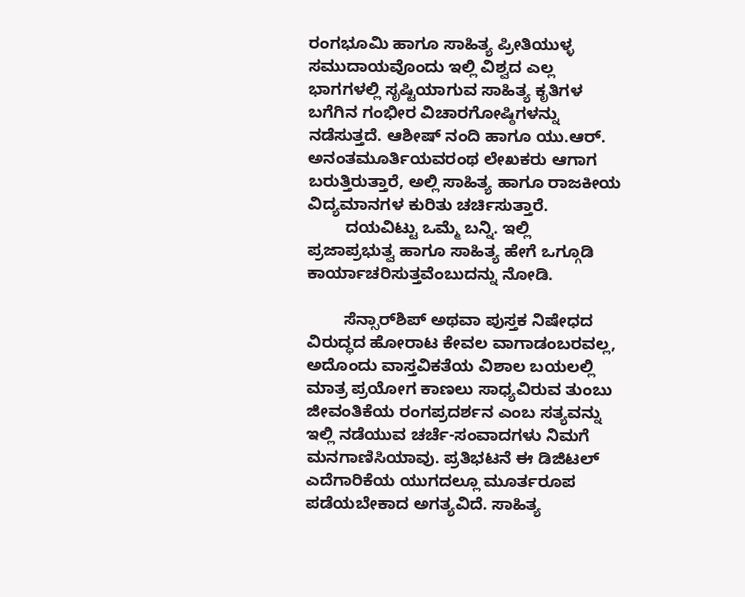ರಂಗಭೂಮಿ ಹಾಗೂ ಸಾಹಿತ್ಯ ಪ್ರೀತಿಯುಳ್ಳ ಸಮುದಾಯವೊಂದು ಇಲ್ಲಿ ವಿಶ್ವದ ಎಲ್ಲ ಭಾಗಗಳಲ್ಲಿ ಸೃಷ್ಟಿಯಾಗುವ ಸಾಹಿತ್ಯ ಕೃತಿಗಳ ಬಗೆಗಿನ ಗಂಭೀರ ವಿಚಾರಗೋಷ್ಠಿಗಳನ್ನು ನಡೆಸುತ್ತದೆ. ಆಶೀಷ್‌ ನಂದಿ ಹಾಗೂ ಯು.ಆರ್‌. ಅನಂತಮೂರ್ತಿಯವರಂಥ ಲೇಖಕರು ಆಗಾಗ ಬರುತ್ತಿರುತ್ತಾರೆ, ಅಲ್ಲಿ ಸಾಹಿತ್ಯ ಹಾಗೂ ರಾಜಕೀಯ ವಿದ್ಯಮಾನಗಳ ಕುರಿತು ಚರ್ಚಿಸುತ್ತಾರೆ.
        ದಯವಿಟ್ಟು ಒಮ್ಮೆ ಬನ್ನಿ. ಇಲ್ಲಿ ಪ್ರಜಾಪ್ರಭುತ್ವ ಹಾಗೂ ಸಾಹಿತ್ಯ ಹೇಗೆ ಒಗ್ಗೂಡಿ ಕಾರ್ಯಾಚರಿಸುತ್ತವೆಂಬುದನ್ನು ನೋಡಿ.

        ಸೆನ್ಸಾರ್‌ಶಿಪ್‌ ಅಥವಾ ಪುಸ್ತಕ ನಿಷೇಧದ ವಿರುದ್ಧದ ಹೋರಾಟ ಕೇವಲ ವಾಗಾಡಂಬರವಲ್ಲ, ಅದೊಂದು ವಾಸ್ತವಿಕತೆಯ ವಿಶಾಲ ಬಯಲಲ್ಲಿ ಮಾತ್ರ ಪ್ರಯೋಗ ಕಾಣಲು ಸಾಧ್ಯವಿರುವ ತುಂಬು ಜೀವಂತಿಕೆಯ ರಂಗಪ್ರದರ್ಶನ ಎಂಬ ಸತ್ಯವನ್ನು ಇಲ್ಲಿ ನಡೆಯುವ ಚರ್ಚೆ-ಸಂವಾದಗಳು ನಿಮಗೆ ಮನಗಾಣಿಸಿಯಾವು. ಪ್ರತಿಭಟನೆ ಈ ಡಿಜಿಟಲ್‌ ಎದೆಗಾರಿಕೆಯ ಯುಗದಲ್ಲೂ ಮೂರ್ತರೂಪ ಪಡೆಯಬೇಕಾದ ಅಗತ್ಯವಿದೆ. ಸಾಹಿತ್ಯ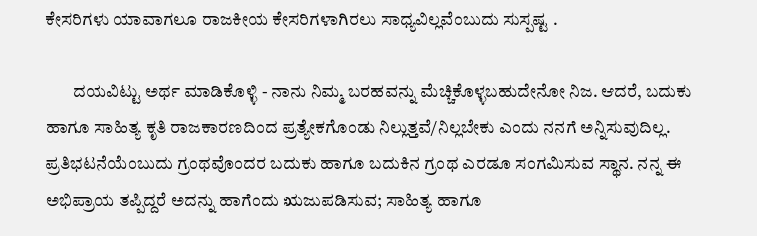ಕೇಸರಿಗಳು ಯಾವಾಗಲೂ ರಾಜಕೀಯ ಕೇಸರಿಗಳಾಗಿರಲು ಸಾಧ್ಯವಿಲ್ಲವೆಂಬುದು ಸುಸ್ಪಷ್ಟ .

        ದಯವಿಟ್ಟು ಅರ್ಥ ಮಾಡಿಕೊಳ್ಳಿ - ನಾನು ನಿಮ್ಮ ಬರಹವನ್ನು ಮೆಚ್ಚಿಕೊಳ್ಳಬಹುದೇನೋ ನಿಜ. ಆದರೆ, ಬದುಕು ಹಾಗೂ ಸಾಹಿತ್ಯ ಕೃತಿ ರಾಜಕಾರಣದಿಂದ ಪ್ರತ್ಯೇಕಗೊಂಡು ನಿಲ್ಲುತ್ತವೆ/ನಿಲ್ಲಬೇಕು ಎಂದು ನನಗೆ ಅನ್ನಿಸುವುದಿಲ್ಲ. ಪ್ರತಿಭಟನೆಯೆಂಬುದು ಗ್ರಂಥವೊಂದರ ಬದುಕು ಹಾಗೂ ಬದುಕಿನ ಗ್ರಂಥ ಎರಡೂ ಸಂಗಮಿಸುವ ಸ್ಥಾನ. ನನ್ನ ಈ ಅಭಿಪ್ರಾಯ ತಪ್ಪಿದ್ದರೆ ಅದನ್ನು ಹಾಗೆಂದು ಋಜುಪಡಿಸುವ; ಸಾಹಿತ್ಯ ಹಾಗೂ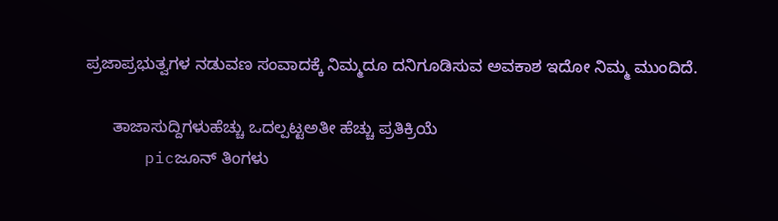ಪ್ರಜಾಪ್ರಭುತ್ವಗಳ ನಡುವಣ ಸಂವಾದಕ್ಕೆ ನಿಮ್ಮದೂ ದನಿಗೂಡಿಸುವ ಅವಕಾಶ ಇದೋ ನಿಮ್ಮ ಮುಂದಿದೆ.

      ತಾಜಾಸುದ್ದಿಗಳುಹೆಚ್ಚು ಒದಲ್ಪಟ್ಟಅತೀ ಹೆಚ್ಚು ಪ್ರತಿಕ್ರಿಯೆ
      picಜೂನ್‌ ತಿಂಗಳು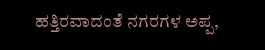ಹತ್ತಿರವಾದಂತೆ ನಗರಗಳ ಅಪ್ಪ,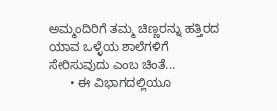ಅಮ್ಮಂದಿರಿಗೆ ತಮ್ಮ ಚಿಣ್ಣರನ್ನು ಹತ್ತಿರದ ಯಾವ ಒಳ್ಳೆಯ ಶಾಲೆಗಳಿಗೆ ಸೇರಿಸುವುದು ಎಂಬ ಚಿಂತೆ...
      • ಈ ವಿಭಾಗದಲ್ಲಿಯೂ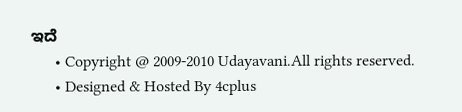ಇದೆ
      • Copyright @ 2009-2010 Udayavani.All rights reserved.
      • Designed & Hosted By 4cplus